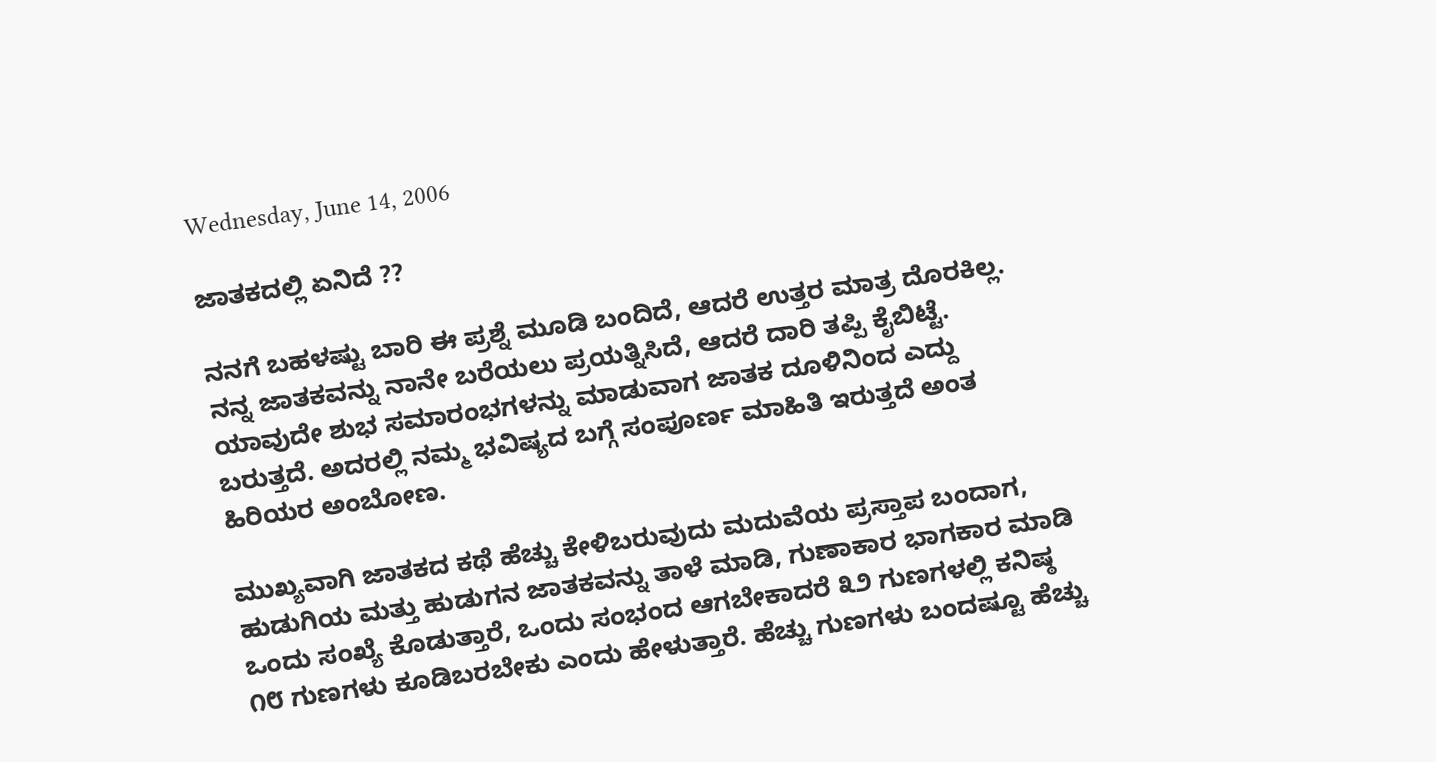Wednesday, June 14, 2006

ಜಾತಕದಲ್ಲಿ ಏನಿದೆ ??

ನನಗೆ ಬಹಳಷ್ಟು ಬಾರಿ ಈ ಪ್ರಶ್ನೆ ಮೂಡಿ ಬಂದಿದೆ, ಆದರೆ ಉತ್ತರ ಮಾತ್ರ ದೊರಕಿಲ್ಲ. ನನ್ನ ಜಾತಕವನ್ನು ನಾನೇ ಬರೆಯಲು ಪ್ರಯತ್ನಿಸಿದೆ, ಆದರೆ ದಾರಿ ತಪ್ಪಿ ಕೈಬಿಟ್ಟೆ. ಯಾವುದೇ ಶುಭ ಸಮಾರಂಭಗಳನ್ನು ಮಾಡುವಾಗ ಜಾತಕ ದೂಳಿನಿಂದ ಎದ್ದು ಬರುತ್ತದೆ. ಅದರಲ್ಲಿ ನಮ್ಮ ಭವಿಷ್ಯದ ಬಗ್ಗೆ ಸಂಪೂರ್ಣ ಮಾಹಿತಿ ಇರುತ್ತದೆ ಅಂತ ಹಿರಿಯರ ಅಂಬೋಣ.

ಮುಖ್ಯವಾಗಿ ಜಾತಕದ ಕಥೆ ಹೆಚ್ಚು ಕೇಳಿಬರುವುದು ಮದುವೆಯ ಪ್ರಸ್ತಾಪ ಬಂದಾಗ, ಹುಡುಗಿಯ ಮತ್ತು ಹುಡುಗನ ಜಾತಕವನ್ನು ತಾಳೆ ಮಾಡಿ, ಗುಣಾಕಾರ ಭಾಗಕಾರ ಮಾಡಿ ಒಂದು ಸಂಖ್ಯೆ ಕೊಡುತ್ತಾರೆ, ಒಂದು ಸಂಭಂದ ಆಗಬೇಕಾದರೆ ೩೨ ಗುಣಗಳಲ್ಲಿ ಕನಿಷ್ಠ ೧೮ ಗುಣಗಳು ಕೂಡಿಬರಬೇಕು ಎಂದು ಹೇಳುತ್ತಾರೆ. ಹೆಚ್ಚು ಗುಣಗಳು ಬಂದಷ್ಟೂ ಹೆಚ್ಚು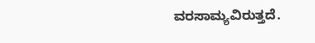ವರಸಾಮ್ಯವಿರುತ್ತದೆ.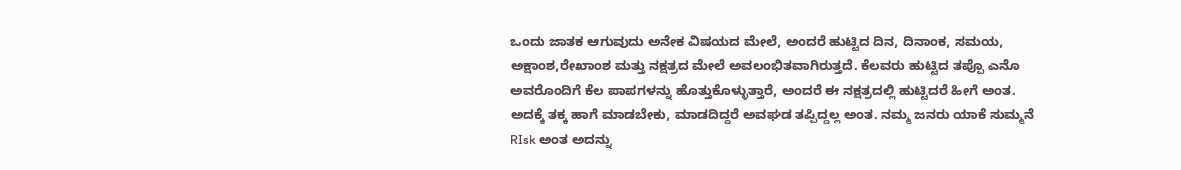ಒಂದು ಜಾತಕ ಆಗುವುದು ಅನೇಕ ವಿಷಯದ ಮೇಲೆ, ಅಂದರೆ ಹುಟ್ಟಿದ ದಿನ, ದಿನಾಂಕ, ಸಮಯ, ಅಕ್ಷಾಂಶ,ರೇಖಾಂಶ ಮತ್ತು ನಕ್ಷತ್ರದ ಮೇಲೆ ಅವಲಂಭಿತವಾಗಿರುತ್ತದೆ. ಕೆಲವರು ಹುಟ್ಟಿದ ತಪ್ಪೊ ಎನೊ ಅವರೊಂದಿಗೆ ಕೆಲ ಪಾಪಗಳನ್ನು ಹೊತ್ತುಕೊಳ್ಳುತ್ತಾರೆ, ಅಂದರೆ ಈ ನಕ್ಷತ್ರದಲ್ಲಿ ಹುಟ್ಟಿದರೆ ಹೀಗೆ ಅಂತ. ಅದಕ್ಕೆ ತಕ್ಕ ಹಾಗೆ ಮಾಡಬೇಕು, ಮಾಡದಿದ್ದರೆ ಅವಘಡ ತಪ್ಪಿದ್ದಲ್ಲ ಅಂತ. ನಮ್ಮ ಜನರು ಯಾಕೆ ಸುಮ್ಮನೆ RIsk ಅಂತ ಅದನ್ನು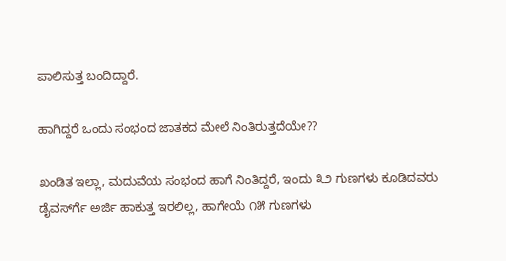ಪಾಲಿಸುತ್ತ ಬಂದಿದ್ದಾರೆ.

ಹಾಗಿದ್ದರೆ ಒಂದು ಸಂಭಂದ ಜಾತಕದ ಮೇಲೆ ನಿಂತಿರುತ್ತದೆಯೇ??

ಖಂಡಿತ ಇಲ್ಲಾ, ಮದುವೆಯ ಸಂಭಂದ ಹಾಗೆ ನಿಂತಿದ್ದರೆ, ಇಂದು ೩೨ ಗುಣಗಳು ಕೂಡಿದವರು ಡೈವರ್ಸ್‍ಗೆ ಅರ್ಜಿ ಹಾಕುತ್ತ ಇರಲಿಲ್ಲ, ಹಾಗೇಯೆ ೧೫ ಗುಣಗಳು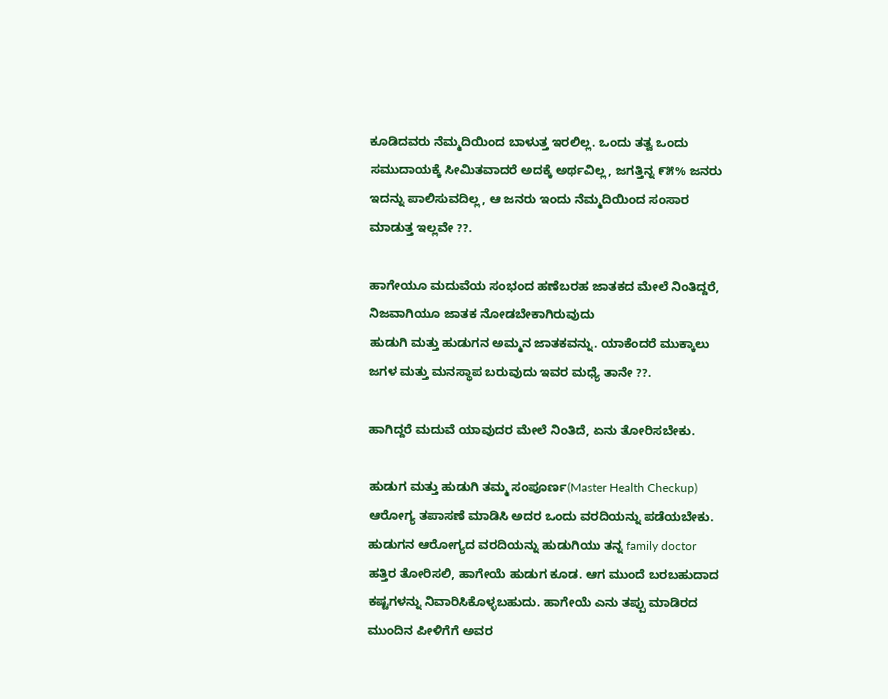ಕೂಡಿದವರು ನೆಮ್ಮದಿಯಿಂದ ಬಾಳುತ್ತ ಇರಲಿಲ್ಲ. ಒಂದು ತತ್ವ ಒಂದು ಸಮುದಾಯಕ್ಕೆ ಸೀಮಿತವಾದರೆ ಅದಕ್ಕೆ ಅರ್ಥವಿಲ್ಲ, ಜಗತ್ತಿನ್ನ ೯೫% ಜನರು ಇದನ್ನು ಪಾಲಿಸುವದಿಲ್ಲ, ಆ ಜನರು ಇಂದು ನೆಮ್ಮದಿಯಿಂದ ಸಂಸಾರ ಮಾಡುತ್ತ ಇಲ್ಲವೇ ??.

ಹಾಗೇಯೂ ಮದುವೆಯ ಸಂಭಂದ ಹಣೆಬರಹ ಜಾತಕದ ಮೇಲೆ ನಿಂತಿದ್ದರೆ, ನಿಜವಾಗಿಯೂ ಜಾತಕ ನೋಡಬೇಕಾಗಿರುವುದು
ಹುಡುಗಿ ಮತ್ತು ಹುಡುಗನ ಅಮ್ಮನ ಜಾತಕವನ್ನು. ಯಾಕೆಂದರೆ ಮುಕ್ಕಾಲು ಜಗಳ ಮತ್ತು ಮನಸ್ಥಾಪ ಬರುವುದು ಇವರ ಮಧ್ಯೆ ತಾನೇ ??.

ಹಾಗಿದ್ದರೆ ಮದುವೆ ಯಾವುದರ ಮೇಲೆ ನಿಂತಿದೆ, ಏನು ತೋರಿಸಬೇಕು.

ಹುಡುಗ ಮತ್ತು ಹುಡುಗಿ ತಮ್ಮ ಸಂಪೂರ್ಣ(Master Health Checkup) ಆರೋಗ್ಯ ತಪಾಸಣೆ ಮಾಡಿಸಿ ಅದರ ಒಂದು ವರದಿಯನ್ನು ಪಡೆಯಬೇಕು. ಹುಡುಗನ ಆರೋಗ್ಯದ ವರದಿಯನ್ನು ಹುಡುಗಿಯು ತನ್ನ family doctor ಹತ್ತಿರ ತೋರಿಸಲಿ, ಹಾಗೇಯೆ ಹುಡುಗ ಕೂಡ. ಆಗ ಮುಂದೆ ಬರಬಹುದಾದ ಕಷ್ಟಗಳನ್ನು ನಿವಾರಿಸಿಕೊಳ್ಳಬಹುದು. ಹಾಗೇಯೆ ಎನು ತಪ್ಪು ಮಾಡಿರದ ಮುಂದಿನ ಪೀಳಿಗೆಗೆ ಅವರ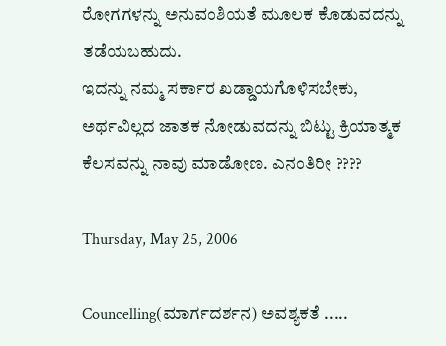ರೋಗಗಳನ್ನು ಅನುವಂಶಿಯತೆ ಮೂಲಕ ಕೊಡುವದನ್ನು ತಡೆಯಬಹುದು.
ಇದನ್ನು ನಮ್ಮ ಸರ್ಕಾರ ಖಡ್ಡಾಯಗೊಳಿಸಬೇಕು, ಅರ್ಥವಿಲ್ಲದ ಜಾತಕ ನೋಡುವದನ್ನು ಬಿಟ್ಟು ಕ್ರಿಯಾತ್ಮಕ ಕೆಲಸವನ್ನು ನಾವು ಮಾಡೋಣ. ಎನಂತಿರೀ ????

Thursday, May 25, 2006

Councelling(ಮಾರ್ಗದರ್ಶನ) ಅವಶ್ಯಕತೆ .....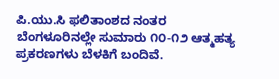ಪಿ.ಯು.ಸಿ ಫಲಿತಾಂಶದ ನಂತರ ಬೆಂಗಳೂರಿನಲ್ಲೇ ಸುಮಾರು ೧೦-೧೨ ಆತ್ಮಹತ್ಯ ಪ್ರಕರಣಗಳು ಬೆಳಕಿಗೆ ಬಂದಿವೆ.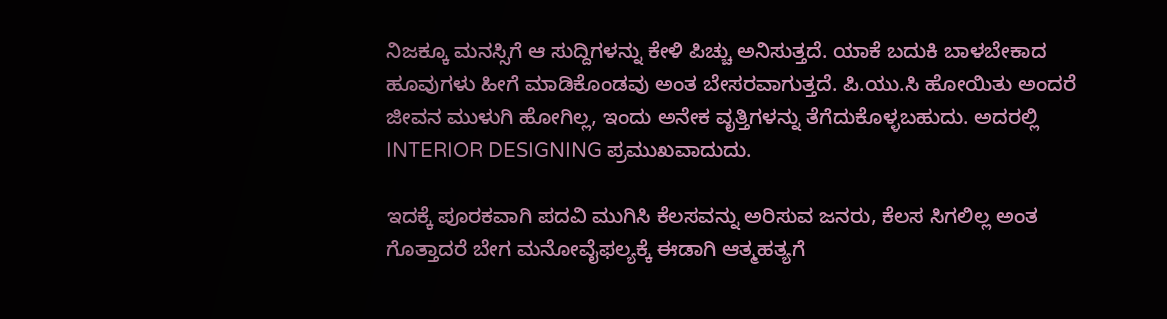ನಿಜಕ್ಕೂ ಮನಸ್ಸಿಗೆ ಆ ಸುದ್ದಿಗಳನ್ನು ಕೇಳಿ ಪಿಚ್ಚು ಅನಿಸುತ್ತದೆ. ಯಾಕೆ ಬದುಕಿ ಬಾಳಬೇಕಾದ ಹೂವುಗಳು ಹೀಗೆ ಮಾಡಿಕೊಂಡವು ಅಂತ ಬೇಸರವಾಗುತ್ತದೆ. ಪಿ.ಯು.ಸಿ ಹೋಯಿತು ಅಂದರೆ ಜೀವನ ಮುಳುಗಿ ಹೋಗಿಲ್ಲ, ಇಂದು ಅನೇಕ ವೃತ್ತಿಗಳನ್ನು ತೆಗೆದುಕೊಳ್ಳಬಹುದು. ಅದರಲ್ಲಿ INTERIOR DESIGNING ಪ್ರಮುಖವಾದುದು.

ಇದಕ್ಕೆ ಪೂರಕವಾಗಿ ಪದವಿ ಮುಗಿಸಿ ಕೆಲಸವನ್ನು ಅರಿಸುವ ಜನರು, ಕೆಲಸ ಸಿಗಲಿಲ್ಲ ಅಂತ ಗೊತ್ತಾದರೆ ಬೇಗ ಮನೋವೈಫಲ್ಯಕ್ಕೆ ಈಡಾಗಿ ಆತ್ಮಹತ್ಯಗೆ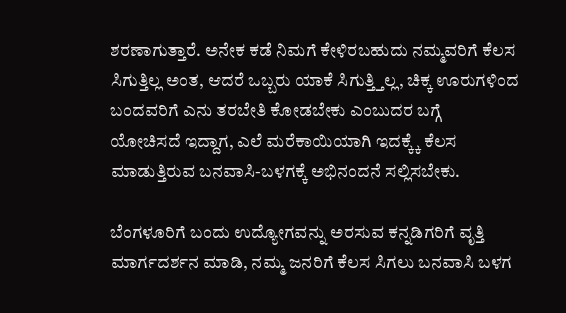ಶರಣಾಗುತ್ತಾರೆ. ಅನೇಕ ಕಡೆ ನಿಮಗೆ ಕೇಳಿರಬಹುದು ನಮ್ಮವರಿಗೆ ಕೆಲಸ ಸಿಗುತ್ತಿಲ್ಲ ಅಂತ, ಆದರೆ ಒಬ್ಬರು ಯಾಕೆ ಸಿಗುತ್ತ್ತಿಲ್ಲ, ಚಿಕ್ಕ ಊರುಗಳಿಂದ ಬಂದವರಿಗೆ ಎನು ತರಬೇತಿ ಕೋಡಬೇಕು ಎಂಬುದರ ಬಗ್ಗೆ
ಯೋಚಿಸದೆ ಇದ್ದಾಗ, ಎಲೆ ಮರೆಕಾಯಿಯಾಗಿ ಇದಕ್ಕ್ಕೆ ಕೆಲಸ ಮಾಡುತ್ತಿರುವ ಬನವಾಸಿ-ಬಳಗಕ್ಕೆ ಅಭಿನಂದನೆ ಸಲ್ಲಿಸಬೇಕು.

ಬೆಂಗಳೂರಿಗೆ ಬಂದು ಉದ್ಯೋಗವನ್ನು ಅರಸುವ ಕನ್ನಡಿಗರಿಗೆ ವೃತ್ತಿ ಮಾರ್ಗದರ್ಶನ ಮಾಡಿ, ನಮ್ಮ ಜನರಿಗೆ ಕೆಲಸ ಸಿಗಲು ಬನವಾಸಿ ಬಳಗ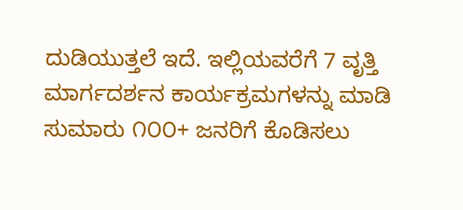ದುಡಿಯುತ್ತಲೆ ಇದೆ. ಇಲ್ಲಿಯವರೆಗೆ 7 ವೃತ್ತಿ ಮಾರ್ಗದರ್ಶನ ಕಾರ್ಯಕ್ರಮಗಳನ್ನು ಮಾಡಿ ಸುಮಾರು ೧೦೦+ ಜನರಿಗೆ ಕೊಡಿಸಲು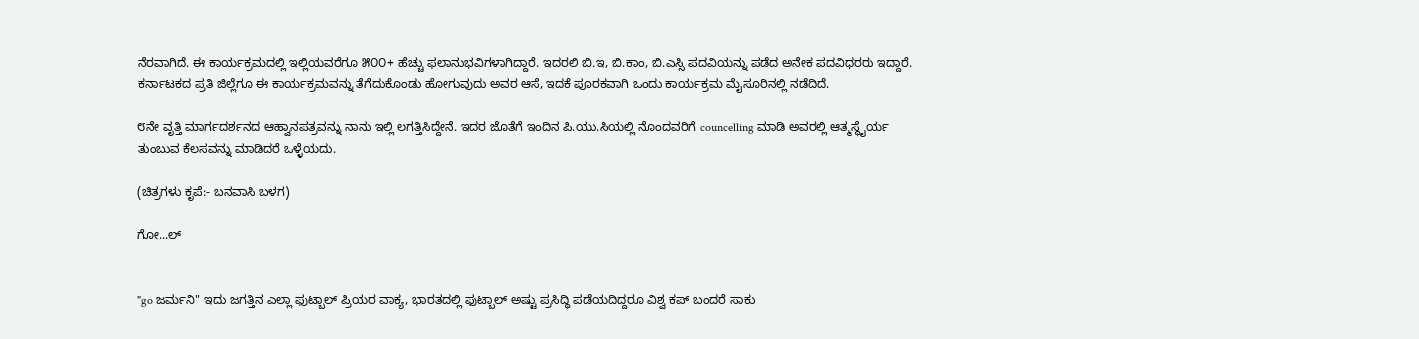ನೆರವಾಗಿದೆ. ಈ ಕಾರ್ಯಕ್ರಮದಲ್ಲಿ ಇಲ್ಲಿಯವರೆಗೂ ೫೦೦+ ಹೆಚ್ಚು ಫಲಾನುಭವಿಗಳಾಗಿದ್ದಾರೆ. ಇದರಲಿ ಬಿ.ಇ, ಬಿ.ಕಾಂ, ಬಿ.ಎಸ್ಸಿ ಪದವಿಯನ್ನು ಪಡೆದ ಅನೇಕ ಪದವಿಧರರು ಇದ್ದಾರೆ. ಕರ್ನಾಟಕದ ಪ್ರತಿ ಜಿಲ್ಲೆಗೂ ಈ ಕಾರ್ಯಕ್ರಮವನ್ನು ತೆಗೆದುಕೊಂಡು ಹೋಗುವುದು ಅವರ ಆಸೆ, ಇದಕೆ ಪೂರಕವಾಗಿ ಒಂದು ಕಾರ್ಯಕ್ರಮ ಮೈಸೂರಿನಲ್ಲಿ ನಡೆದಿದೆ.

೮ನೇ ವೃತ್ತಿ ಮಾರ್ಗದರ್ಶನದ ಆಹ್ವಾನಪತ್ರವನ್ನು ನಾನು ಇಲ್ಲಿ ಲಗತ್ತಿಸಿದ್ದೇನೆ. ಇದರ ಜೊತೆಗೆ ಇಂದಿನ ಪಿ.ಯು.ಸಿಯಲ್ಲಿ ನೊಂದವರಿಗೆ councelling ಮಾಡಿ ಅವರಲ್ಲಿ ಆತ್ಮಸ್ಥೈರ್ಯ ತುಂಬುವ ಕೆಲಸವನ್ನು ಮಾಡಿದರೆ ಒಳ್ಳೆಯದು.

(ಚಿತ್ರಗಳು ಕೃಪೆ:- ಬನವಾಸಿ ಬಳಗ)

ಗೋ...ಲ್


"go ಜರ್ಮನಿ" ಇದು ಜಗತ್ತಿನ ಎಲ್ಲಾ ಫುಟ್ಬಾಲ್ ಪ್ರಿಯರ ವಾಕ್ಯ, ಭಾರತದಲ್ಲಿ ಫುಟ್ಬಾಲ್ ಅಷ್ಟು ಪ್ರಸಿದ್ಧಿ ಪಡೆಯದಿದ್ದರೂ ವಿಶ್ವ ಕಪ್ ಬಂದರೆ ಸಾಕು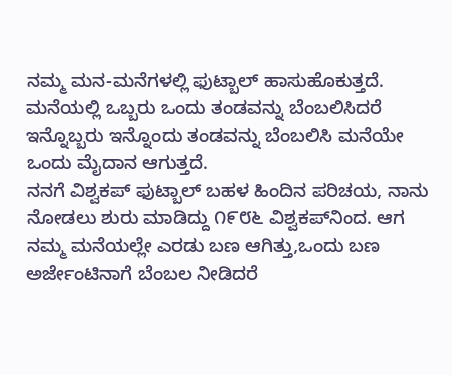ನಮ್ಮ ಮನ-ಮನೆಗಳಲ್ಲಿ ಫುಟ್ಬಾಲ್ ಹಾಸುಹೊಕುತ್ತದೆ. ಮನೆಯಲ್ಲಿ ಒಬ್ಬರು ಒಂದು ತಂಡವನ್ನು ಬೆಂಬಲಿಸಿದರೆ ಇನ್ನೊಬ್ಬರು ಇನ್ನೊಂದು ತಂಡವನ್ನು ಬೆಂಬಲಿಸಿ ಮನೆಯೇ ಒಂದು ಮೈದಾನ ಆಗುತ್ತದೆ.
ನನಗೆ ವಿಶ್ವಕಪ್ ಫುಟ್ಬಾಲ್ ಬಹಳ ಹಿಂದಿನ ಪರಿಚಯ, ನಾನು ನೋಡಲು ಶುರು ಮಾಡಿದ್ದು ೧೯೮೬ ವಿಶ್ವಕಪ್‍ನಿಂದ. ಆಗ ನಮ್ಮ ಮನೆಯಲ್ಲೇ ಎರಡು ಬಣ ಆಗಿತ್ತು,ಒಂದು ಬಣ ಅರ್ಜೇಂಟಿನಾಗೆ ಬೆಂಬಲ ನೀಡಿದರೆ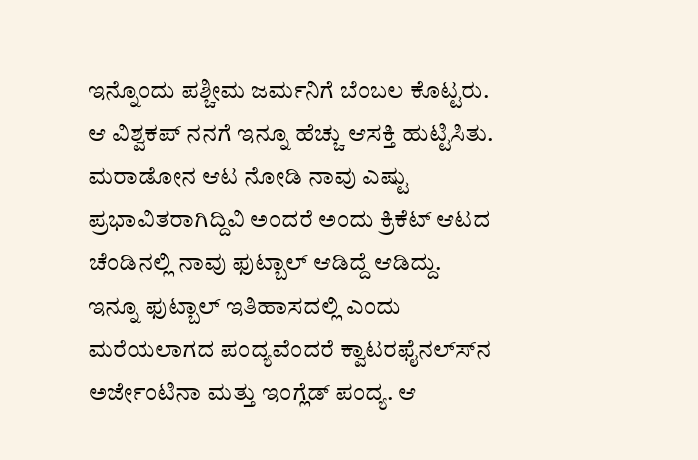ಇನ್ನೊಂದು ಪಶ್ಚೀಮ ಜರ್ಮನಿಗೆ ಬೆಂಬಲ ಕೊಟ್ಟರು.
ಆ ವಿಶ್ವಕಪ್ ನನಗೆ ಇನ್ನೂ ಹೆಚ್ಚು ಆಸಕ್ತಿ ಹುಟ್ಟಿಸಿತು. ಮರಾಡೋನ ಆಟ ನೋಡಿ ನಾವು ಎಷ್ಟು ಪ್ರಭಾವಿತರಾಗಿದ್ದಿವಿ ಅಂದರೆ ಅಂದು ಕ್ರಿಕೆಟ್ ಆಟದ ಚೆಂಡಿನಲ್ಲಿ ನಾವು ಫುಟ್ಬಾಲ್ ಆಡಿದ್ದೆ ಆಡಿದ್ದು.
ಇನ್ನೂ ಫುಟ್ಬಾಲ್ ಇತಿಹಾಸದಲ್ಲಿ ಎಂದು ಮರೆಯಲಾಗದ ಪಂದ್ಯವೆಂದರೆ ಕ್ವಾಟರಫೈನಲ್ಸ್‍ನ ಅರ್ಜೇಂಟಿನಾ ಮತ್ತು ಇಂಗ್ಲೆಡ್ ಪಂದ್ಯ. ಆ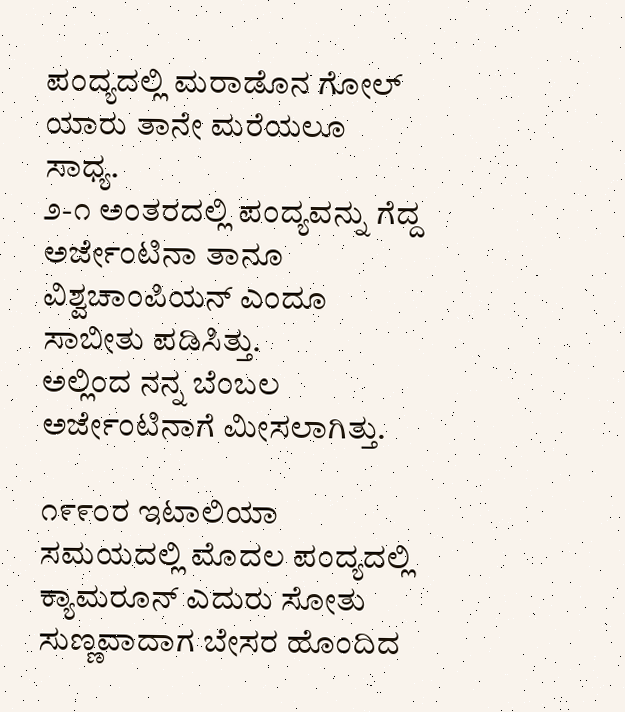ಪಂದ್ಯದಲ್ಲಿ ಮರಾಡೊನ ಗೋಲ್ ಯಾರು ತಾನೇ ಮರೆಯಲೂ ಸಾಧ್ಯ.
೨-೧ ಅಂತರದಲ್ಲಿ ಪಂದ್ಯವನ್ನು ಗೆದ್ದ ಅರ್ಜೇಂಟಿನಾ ತಾನೂ ವಿಶ್ವಚಾಂಪಿಯನ್ ಎಂದೂ ಸಾಬೀತು ಪಡಿಸಿತ್ತು.
ಅಲ್ಲಿಂದ ನನ್ನ ಬೆಂಬಲ ಅರ್ಜೇಂಟಿನಾಗೆ ಮೀಸಲಾಗಿತ್ತು.

೧೯೯೦ರ ಇಟಾಲಿಯಾ ಸಮಯದಲ್ಲಿ ಮೊದಲ ಪಂದ್ಯದಲ್ಲಿ ಕ್ಯಾಮರೂನ್ ಎದುರು ಸೋತು ಸುಣ್ಣವಾದಾಗ ಬೇಸರ ಹೊಂದಿದ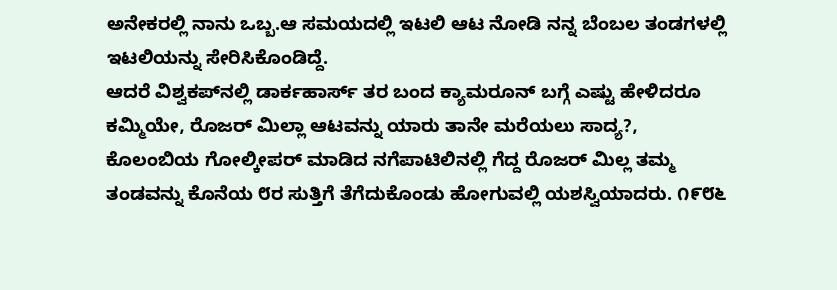ಅನೇಕರಲ್ಲಿ ನಾನು ಒಬ್ಬ.ಆ ಸಮಯದಲ್ಲಿ ಇಟಲಿ ಆಟ ನೋಡಿ ನನ್ನ ಬೆಂಬಲ ತಂಡಗಳಲ್ಲಿ ಇಟಲಿಯನ್ನು ಸೇರಿಸಿಕೊಂಡಿದ್ದೆ.
ಆದರೆ ವಿಶ್ವಕಪ್‍ನಲ್ಲಿ ಡಾರ್ಕಹಾರ್ಸ್ ತರ ಬಂದ ಕ್ಯಾಮರೂನ್ ಬಗ್ಗೆ ಎಷ್ಟು ಹೇಳಿದರೂ ಕಮ್ಮಿಯೇ, ರೊಜರ್ ಮಿಲ್ಲಾ ಆಟವನ್ನು ಯಾರು ತಾನೇ ಮರೆಯಲು ಸಾದ್ಯ?,
ಕೊಲಂಬಿಯ ಗೋಲ್ಕೀಪರ್ ಮಾಡಿದ ನಗೆಪಾಟಿಲಿನಲ್ಲಿ ಗೆದ್ದ ರೊಜರ್ ಮಿಲ್ಲ ತಮ್ಮ ತಂಡವನ್ನು ಕೊನೆಯ ೮ರ ಸುತ್ತಿಗೆ ತೆಗೆದುಕೊಂಡು ಹೋಗುವಲ್ಲಿ ಯಶಸ್ವಿಯಾದರು. ೧೯೮೬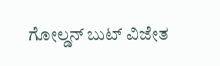ಗೋಲ್ಡನ್ ಬುಟ್ ವಿಜೇತ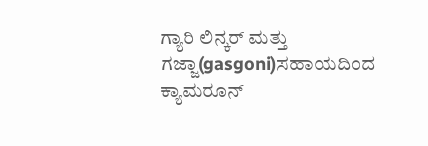ಗ್ಯಾರಿ ಲಿನ್ಕರ್ ಮತ್ತು ಗಜ್ಜಾ(gasgoni)ಸಹಾಯದಿಂದ ಕ್ಯಾಮರೂನ್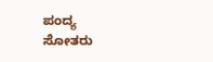ಪಂದ್ಯ
ಸೋತರು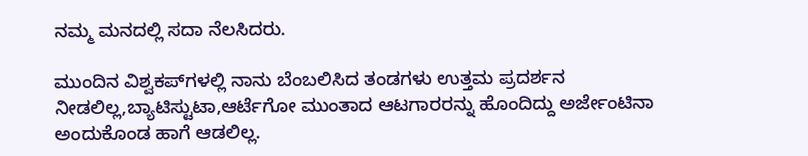ನಮ್ಮ ಮನದಲ್ಲಿ ಸದಾ ನೆಲಸಿದರು.

ಮುಂದಿನ ವಿಶ್ವಕಪ್‍ಗಳಲ್ಲಿ ನಾನು ಬೆಂಬಲಿಸಿದ ತಂಡಗಳು ಉತ್ತಮ ಪ್ರದರ್ಶನ ನೀಡಲಿಲ್ಲ,ಬ್ಯಾಟಿಸ್ಟುಟಾ,ಆರ್ಟೆಗೋ ಮುಂತಾದ ಆಟಗಾರರನ್ನು ಹೊಂದಿದ್ದು ಅರ್ಜೇಂಟಿನಾ ಅಂದುಕೊಂಡ ಹಾಗೆ ಆಡಲಿಲ್ಲ.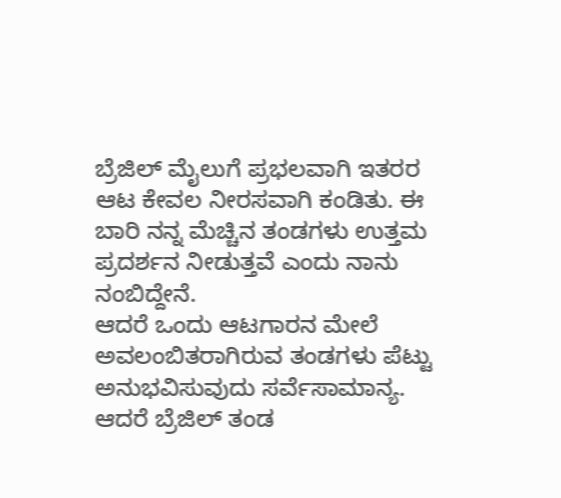ಬ್ರೆಜಿಲ್ ಮೈಲುಗೆ ಪ್ರಭಲವಾಗಿ ಇತರರ ಆಟ ಕೇವಲ ನೀರಸವಾಗಿ ಕಂಡಿತು. ಈ ಬಾರಿ ನನ್ನ ಮೆಚ್ಚಿನ ತಂಡಗಳು ಉತ್ತಮ ಪ್ರದರ್ಶನ ನೀಡುತ್ತವೆ ಎಂದು ನಾನು ನಂಬಿದ್ದೇನೆ.
ಆದರೆ ಒಂದು ಆಟಗಾರನ ಮೇಲೆ ಅವಲಂಬಿತರಾಗಿರುವ ತಂಡಗಳು ಪೆಟ್ಟು ಅನುಭವಿಸುವುದು ಸರ್ವೆಸಾಮಾನ್ಯ. ಆದರೆ ಬ್ರೆಜಿಲ್ ತಂಡ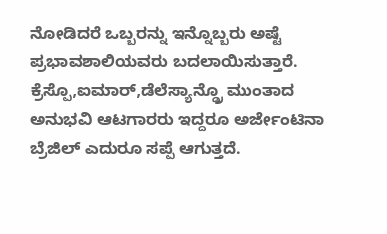ನೋಡಿದರೆ ಒಬ್ಬರನ್ನು ಇನ್ನೊಬ್ಬರು ಅಷ್ಟೆ ಪ್ರಭಾವಶಾಲಿಯವರು ಬದಲಾಯಿಸುತ್ತಾರೆ.
ಕ್ರೆಸ್ಪೊ,ಐಮಾರ್,ಡೆಲೆಸ್ಯಾನ್ಡ್ರೊ ಮುಂತಾದ ಅನುಭವಿ ಆಟಗಾರರು ಇದ್ದರೂ ಅರ್ಜೇಂಟಿನಾ ಬ್ರೆಜಿಲ್ ಎದುರೂ ಸಪ್ಪೆ ಆಗುತ್ತದೆ.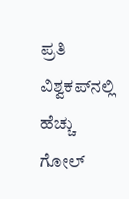ಪ್ರತಿ ವಿಶ್ವಕಪ್‍ನಲ್ಲಿ ಹೆಚ್ಚು ಗೋಲ್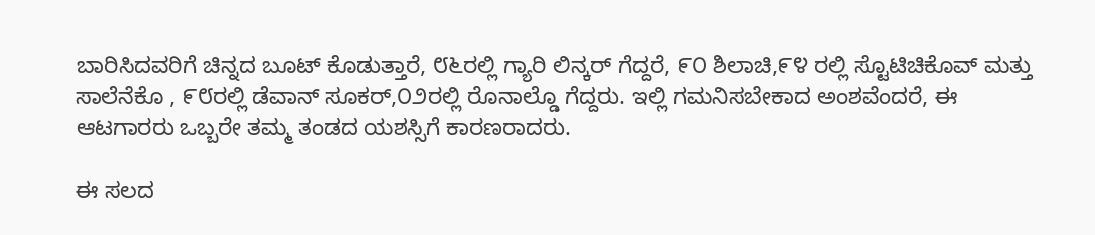ಬಾರಿಸಿದವರಿಗೆ ಚಿನ್ನದ ಬೂಟ್ ಕೊಡುತ್ತಾರೆ, ೮೬ರಲ್ಲಿ ಗ್ಯಾರಿ ಲಿನ್ಕರ್ ಗೆದ್ದರೆ, ೯೦ ಶಿಲಾಚಿ,೯೪ ರಲ್ಲಿ ಸ್ಟೊಟಿಚಿಕೊವ್ ಮತ್ತು ಸಾಲೆನೆಕೊ , ೯೮ರಲ್ಲಿ ಡೆವಾನ್ ಸೂಕರ್,೦೨ರಲ್ಲಿ ರೊನಾಲ್ಡೊ ಗೆದ್ದರು. ಇಲ್ಲಿ ಗಮನಿಸಬೇಕಾದ ಅಂಶವೆಂದರೆ, ಈ ಆಟಗಾರರು ಒಬ್ಬರೇ ತಮ್ಮ ತಂಡದ ಯಶಸ್ಸಿಗೆ ಕಾರಣರಾದರು.

ಈ ಸಲದ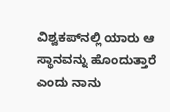ವಿಶ್ವಕಪ್‍ನಲ್ಲಿ ಯಾರು ಆ ಸ್ಥಾನವನ್ನು ಹೊಂದುತ್ತಾರೆ ಎಂದು ನಾನು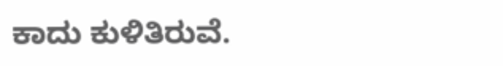ಕಾದು ಕುಳಿತಿರುವೆ.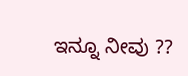ಇನ್ನೂ ನೀವು ??